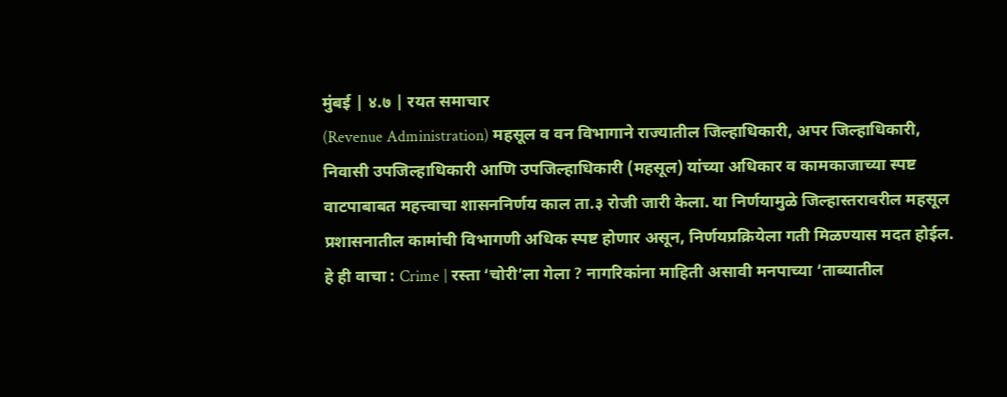मुंबई | ४.७ | रयत समाचार
(Revenue Administration) महसूल व वन विभागाने राज्यातील जिल्हाधिकारी, अपर जिल्हाधिकारी, निवासी उपजिल्हाधिकारी आणि उपजिल्हाधिकारी (महसूल) यांच्या अधिकार व कामकाजाच्या स्पष्ट वाटपाबाबत महत्त्वाचा शासननिर्णय काल ता.३ रोजी जारी केला. या निर्णयामुळे जिल्हास्तरावरील महसूल प्रशासनातील कामांची विभागणी अधिक स्पष्ट होणार असून, निर्णयप्रक्रियेला गती मिळण्यास मदत होईल.
हे ही वाचा : Crime | रस्ता ‘चोरी’ला गेला ? नागरिकांना माहिती असावी मनपाच्या ‘ताब्यातील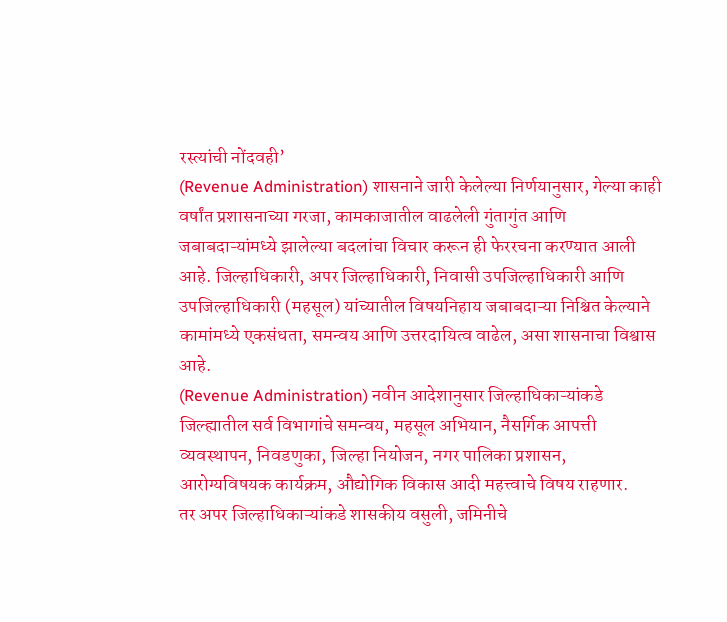रस्त्यांची नोंदवही’
(Revenue Administration) शासनाने जारी केलेल्या निर्णयानुसार, गेल्या काही वर्षांत प्रशासनाच्या गरजा, कामकाजातील वाढलेली गुंतागुंत आणि जबाबदाऱ्यांमध्ये झालेल्या बदलांचा विचार करून ही फेररचना करण्यात आली आहे. जिल्हाधिकारी, अपर जिल्हाधिकारी, निवासी उपजिल्हाधिकारी आणि उपजिल्हाधिकारी (महसूल) यांच्यातील विषयनिहाय जबाबदाऱ्या निश्चित केल्याने कामांमध्ये एकसंधता, समन्वय आणि उत्तरदायित्व वाढेल, असा शासनाचा विश्वास आहे.
(Revenue Administration) नवीन आदेशानुसार जिल्हाधिकाऱ्यांकडे जिल्ह्यातील सर्व विभागांचे समन्वय, महसूल अभियान, नैसर्गिक आपत्ती व्यवस्थापन, निवडणुका, जिल्हा नियोजन, नगर पालिका प्रशासन, आरोग्यविषयक कार्यक्रम, औद्योगिक विकास आदी महत्त्वाचे विषय राहणार.
तर अपर जिल्हाधिकाऱ्यांकडे शासकीय वसुली, जमिनीचे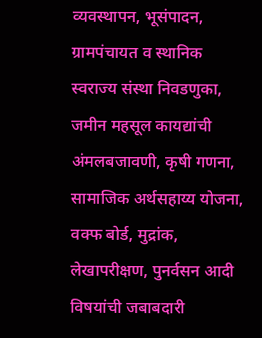व्यवस्थापन, भूसंपादन, ग्रामपंचायत व स्थानिक स्वराज्य संस्था निवडणुका, जमीन महसूल कायद्यांची अंमलबजावणी, कृषी गणना, सामाजिक अर्थसहाय्य योजना, वक्फ बोर्ड, मुद्रांक, लेखापरीक्षण, पुनर्वसन आदी विषयांची जबाबदारी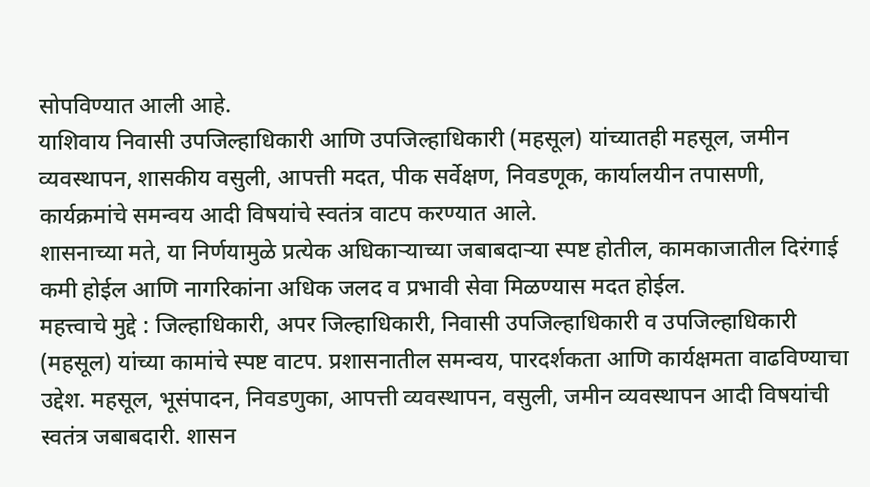सोपविण्यात आली आहे.
याशिवाय निवासी उपजिल्हाधिकारी आणि उपजिल्हाधिकारी (महसूल) यांच्यातही महसूल, जमीन व्यवस्थापन, शासकीय वसुली, आपत्ती मदत, पीक सर्वेक्षण, निवडणूक, कार्यालयीन तपासणी, कार्यक्रमांचे समन्वय आदी विषयांचे स्वतंत्र वाटप करण्यात आले.
शासनाच्या मते, या निर्णयामुळे प्रत्येक अधिकाऱ्याच्या जबाबदाऱ्या स्पष्ट होतील, कामकाजातील दिरंगाई कमी होईल आणि नागरिकांना अधिक जलद व प्रभावी सेवा मिळण्यास मदत होईल.
महत्त्वाचे मुद्दे : जिल्हाधिकारी, अपर जिल्हाधिकारी, निवासी उपजिल्हाधिकारी व उपजिल्हाधिकारी (महसूल) यांच्या कामांचे स्पष्ट वाटप. प्रशासनातील समन्वय, पारदर्शकता आणि कार्यक्षमता वाढविण्याचा उद्देश. महसूल, भूसंपादन, निवडणुका, आपत्ती व्यवस्थापन, वसुली, जमीन व्यवस्थापन आदी विषयांची स्वतंत्र जबाबदारी. शासन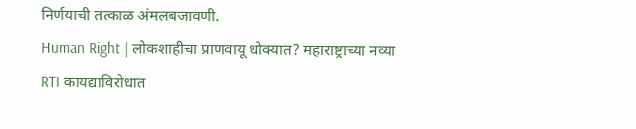निर्णयाची तत्काळ अंमलबजावणी.
Human Right | लोकशाहीचा प्राणवायू धोक्यात? महाराष्ट्राच्या नव्या RTI कायद्याविरोधात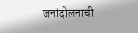जनांदोलनाची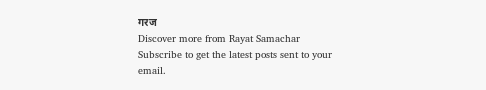गरज
Discover more from Rayat Samachar
Subscribe to get the latest posts sent to your email.